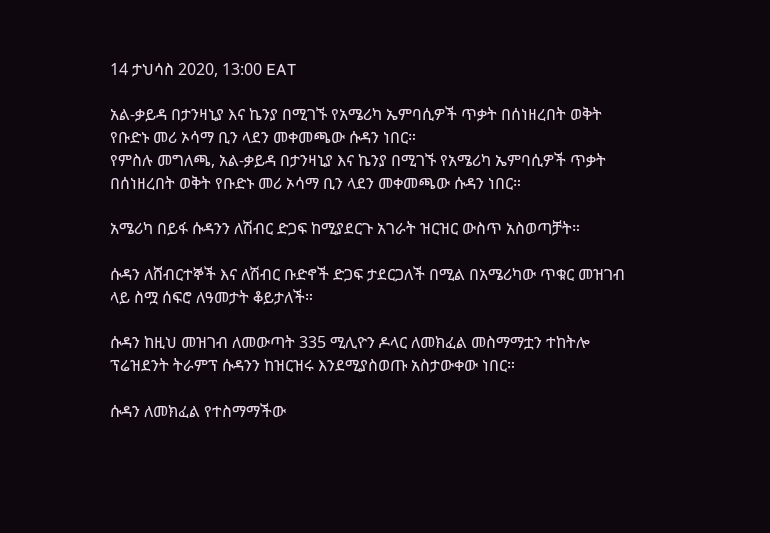14 ታህሳስ 2020, 13:00 EAT

አል-ቃይዳ በታንዛኒያ እና ኬንያ በሚገኙ የአሜሪካ ኤምባሲዎች ጥቃት በሰነዘረበት ወቅት የቡድኑ መሪ ኦሳማ ቢን ላደን መቀመጫው ሱዳን ነበር።
የምስሉ መግለጫ, አል-ቃይዳ በታንዛኒያ እና ኬንያ በሚገኙ የአሜሪካ ኤምባሲዎች ጥቃት በሰነዘረበት ወቅት የቡድኑ መሪ ኦሳማ ቢን ላደን መቀመጫው ሱዳን ነበር።

አሜሪካ በይፋ ሱዳንን ለሽብር ድጋፍ ከሚያደርጉ አገራት ዝርዝር ውስጥ አስወጣቻት።

ሱዳን ለሸብርተኞች እና ለሽብር ቡድኖች ድጋፍ ታደርጋለች በሚል በአሜሪካው ጥቁር መዝገብ ላይ ስሟ ሰፍሮ ለዓመታት ቆይታለች።

ሱዳን ከዚህ መዝገብ ለመውጣት 335 ሚሊዮን ዶላር ለመክፈል መስማማቷን ተከትሎ ፕሬዝደንት ትራምፕ ሱዳንን ከዝርዝሩ እንደሚያስወጡ አስታውቀው ነበር።

ሱዳን ለመክፈል የተስማማችው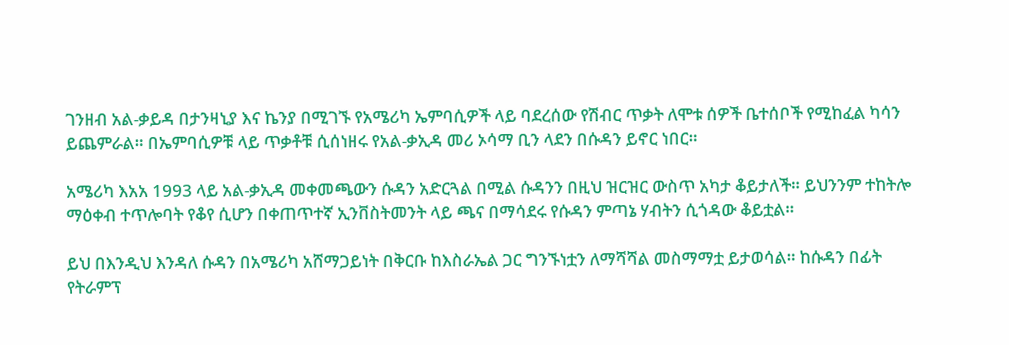ገንዘብ አል-ቃይዳ በታንዛኒያ እና ኬንያ በሚገኙ የአሜሪካ ኤምባሲዎች ላይ ባደረሰው የሽብር ጥቃት ለሞቱ ሰዎች ቤተሰቦች የሚከፈል ካሳን ይጨምራል። በኤምባሲዎቹ ላይ ጥቃቶቹ ሲሰነዘሩ የአል-ቃኢዳ መሪ ኦሳማ ቢን ላደን በሱዳን ይኖር ነበር።

አሜሪካ እአአ 1993 ላይ አል-ቃኢዳ መቀመጫውን ሱዳን አድርጓል በሚል ሱዳንን በዚህ ዝርዝር ውስጥ አካታ ቆይታለች። ይህንንም ተከትሎ ማዕቀብ ተጥሎባት የቆየ ሲሆን በቀጠጥተኛ ኢንቨስትመንት ላይ ጫና በማሳደሩ የሱዳን ምጣኔ ሃብትን ሲጎዳው ቆይቷል።

ይህ በእንዲህ እንዳለ ሱዳን በአሜሪካ አሸማጋይነት በቅርቡ ከእስራኤል ጋር ግንኙነቷን ለማሻሻል መስማማቷ ይታወሳል። ከሱዳን በፊት የትራምፕ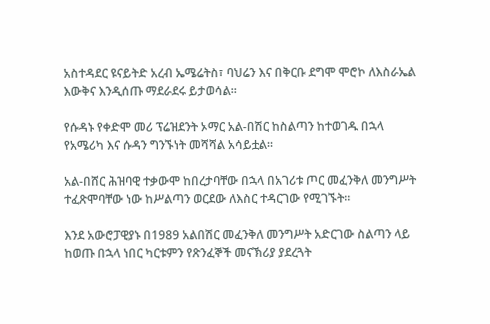አስተዳደር ዩናይትድ አረብ ኤሜሬትስ፣ ባህሬን እና በቅርቡ ደግሞ ሞሮኮ ለእስራኤል እውቅና እንዲሰጡ ማደራደሩ ይታወሳል።

የሱዳኑ የቀድሞ መሪ ፕሬዝደንት ኦማር አል-በሽር ከስልጣን ከተወገዱ በኋላ የአሜሪካ እና ሱዳን ግንኙነት መሻሻል አሳይቷል።

አል-በሸር ሕዝባዊ ተቃውሞ ከበረታባቸው በኋላ በአገሪቱ ጦር መፈንቅለ መንግሥት ተፈጽሞባቸው ነው ከሥልጣን ወርደው ለእስር ተዳርገው የሚገኙት።

እንደ አውሮፓዊያኑ በ1989 አልበሽር መፈንቅለ መንግሥት አድርገው ስልጣን ላይ ከወጡ በኋላ ነበር ካርቱምን የጽንፈኞች መናኽሪያ ያደረጓት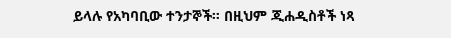ይላሉ የአካባቢው ተንታኞች። በዚህም ጂሐዲስቶች ነጻ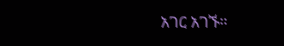አገር አገኙ።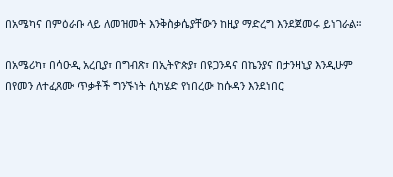በአሜካና በምዕራቡ ላይ ለመዝመት እንቅስቃሴያቸውን ከዚያ ማድረግ እንደጀመሩ ይነገራል።

በአሜሪካ፣ በሳዑዲ አረቢያ፣ በግብጽ፣ በኢትዮጵያ፣ በዩጋንዳና በኬንያና በታንዛኒያ እንዲሁም በየመን ለተፈጸሙ ጥቃቶች ግንኙነት ሲካሄድ የነበረው ከሱዳን እንደነበር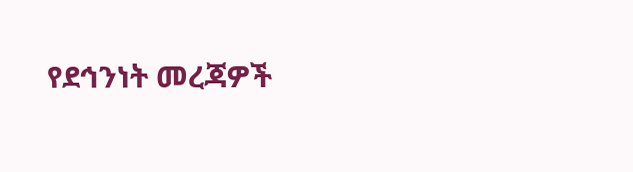የደኅንነት መረጃዎች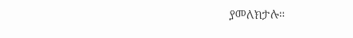ያመለክታሉ።